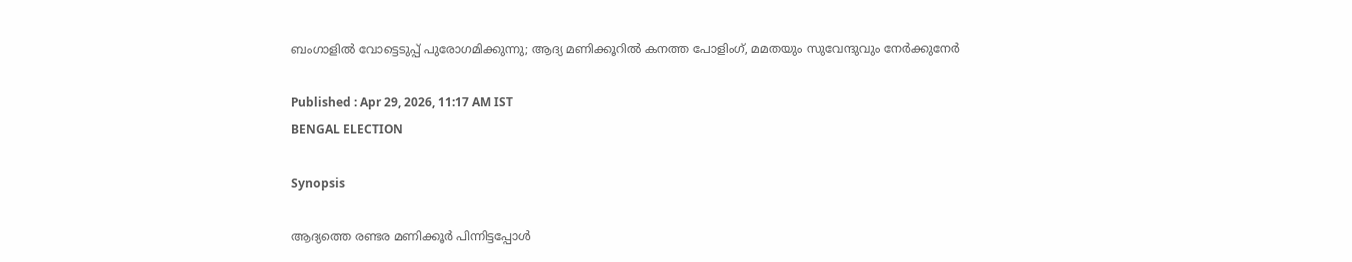ബംഗാളിൽ വോട്ടെടുപ്പ് പുരോഗമിക്കുന്നു; ആദ്യ മണിക്കൂറിൽ കനത്ത പോളിംഗ്, മമതയും സുവേന്ദുവും നേർക്കുനേർ

Published : Apr 29, 2026, 11:17 AM IST
BENGAL ELECTION

Synopsis

ആദ്യത്തെ രണ്ടര മണിക്കൂർ പിന്നിട്ടപ്പോൾ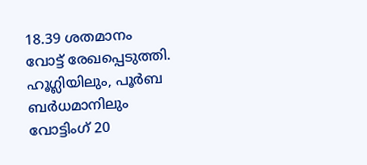18.39 ശതമാനം വോട്ട് രേഖപ്പെടുത്തി. ഹൂഗ്ലിയിലും, പൂർബ ബർധമാനിലും വോട്ടിംഗ് 20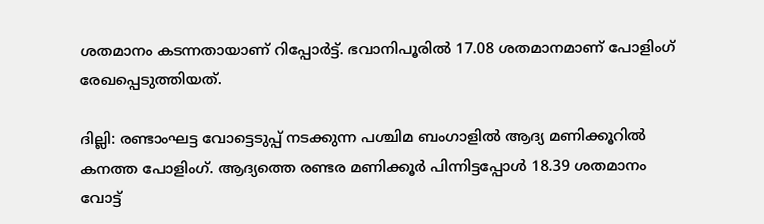ശതമാനം കടന്നതായാണ് റിപ്പോർട്ട്. ഭവാനിപൂരിൽ 17.08 ശതമാനമാണ് പോളിംഗ് രേഖപ്പെടുത്തിയത്.

ദില്ലി: രണ്ടാംഘട്ട വോട്ടെടുപ്പ് നടക്കുന്ന പശ്ചിമ ബംഗാളിൽ ആദ്യ മണിക്കൂറിൽ കനത്ത പോളിംഗ്. ആദ്യത്തെ രണ്ടര മണിക്കൂർ പിന്നിട്ടപ്പോൾ 18.39 ശതമാനം വോട്ട്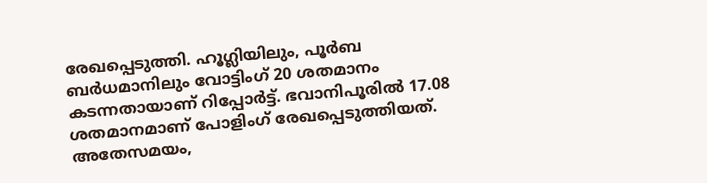രേഖപ്പെടുത്തി. ഹൂഗ്ലിയിലും, പൂർബ ബർധമാനിലും വോട്ടിംഗ് 20 ശതമാനം കടന്നതായാണ് റിപ്പോർട്ട്. ഭവാനിപൂരിൽ 17.08 ശതമാനമാണ് പോളിംഗ് രേഖപ്പെടുത്തിയത്. അതേസമയം,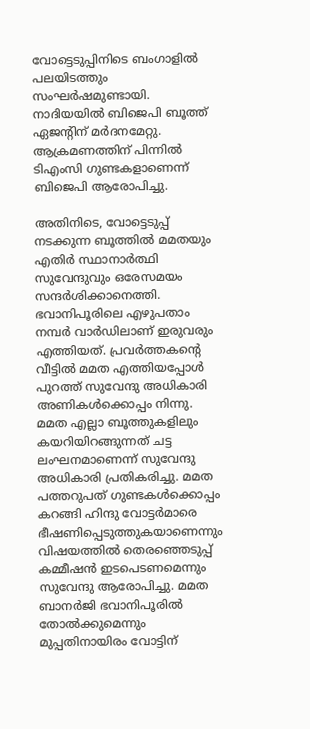വോട്ടെടുപ്പിനിടെ ബംഗാളിൽ പലയിടത്തും സംഘർഷമുണ്ടായി. നാദിയയിൽ ബിജെപി ബൂത്ത് ഏജന്റിന് മർദനമേറ്റു. ആക്രമണത്തിന് പിന്നിൽ ടിഎംസി ഗുണ്ടകളാണെന്ന് ബിജെപി ആരോപിച്ചു.

അതിനിടെ, വോട്ടെടുപ്പ് നടക്കുന്ന ബൂത്തിൽ മമതയും എതിർ സ്ഥാനാർത്ഥി സുവേന്ദുവും ഒരേസമയം സന്ദർശിക്കാനെത്തി. ഭവാനിപൂരിലെ എഴുപതാം നമ്പർ വാർഡിലാണ് ഇരുവരും എത്തിയത്. പ്രവർത്തകന്റെ വീട്ടിൽ മമത എത്തിയപ്പോൾ പുറത്ത് സുവേന്ദു അധികാരി അണികൾക്കൊപ്പം നിന്നു. മമത എല്ലാ ബൂത്തുകളിലും കയറിയിറങ്ങുന്നത് ചട്ട ലംഘനമാണെന്ന് സുവേന്ദു അധികാരി പ്രതികരിച്ചു. മമത പത്തറുപത് ഗുണ്ടകൾക്കൊപ്പം കറങ്ങി ഹിന്ദു വോട്ടർമാരെ ഭീഷണിപ്പെടുത്തുകയാണെന്നും വിഷയത്തിൽ തെരഞ്ഞെടുപ്പ് കമ്മീഷൻ ഇടപെടണമെന്നും സുവേന്ദു ആരോപിച്ചു. മമത ബാനർജി ഭവാനിപൂരിൽ തോൽക്കുമെന്നും മുപ്പതിനായിരം വോട്ടിന്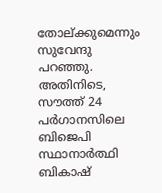തോല്ക്കുമെന്നും സുവേന്ദു പറഞ്ഞു. അതിനിടെ, സൗത്ത് 24 പർഗാനസിലെ ബിജെപി സ്ഥാനാർത്ഥി ബികാഷ്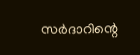സർദാറിന്റെ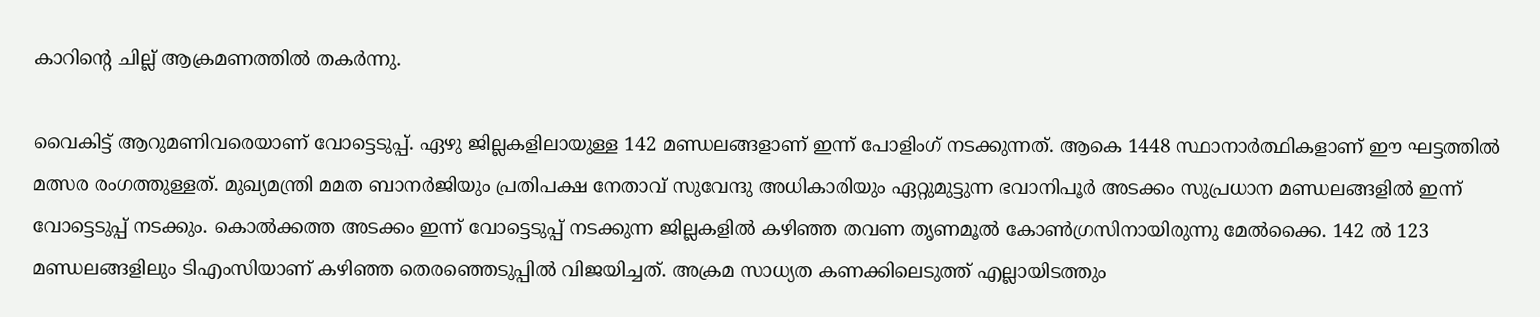കാറിന്റെ ചില്ല് ആക്രമണത്തിൽ തകർന്നു.

വൈകിട്ട് ആറുമണിവരെയാണ് വോട്ടെടുപ്പ്. ഏഴു ജില്ലകളിലായുള്ള 142 മണ്ഡലങ്ങളാണ് ഇന്ന് പോളിംഗ് നടക്കുന്നത്. ആകെ 1448 സ്ഥാനാർത്ഥികളാണ് ഈ ഘട്ടത്തിൽ മത്സര രംഗത്തുള്ളത്. മുഖ്യമന്ത്രി മമത ബാനർജിയും പ്രതിപക്ഷ നേതാവ് സുവേന്ദു അധികാരിയും ഏറ്റുമുട്ടുന്ന ഭവാനിപൂർ അടക്കം സുപ്രധാന മണ്ഡലങ്ങളിൽ ഇന്ന് വോട്ടെടുപ്പ് നടക്കും. കൊൽക്കത്ത അടക്കം ഇന്ന് വോട്ടെടുപ്പ് നടക്കുന്ന ജില്ലകളിൽ കഴിഞ്ഞ തവണ തൃണമൂൽ കോൺഗ്രസിനായിരുന്നു മേൽക്കൈ. 142 ൽ 123 മണ്ഡലങ്ങളിലും ടിഎംസിയാണ് കഴിഞ്ഞ തെരഞ്ഞെടുപ്പിൽ വിജയിച്ചത്. അക്രമ സാധ്യത കണക്കിലെടുത്ത് എല്ലായിടത്തും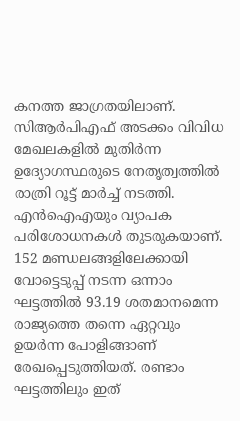കനത്ത ജാഗ്രതയിലാണ്. സിആർപിഎഫ് അടക്കം വിവിധ മേഖലകളിൽ മുതിർന്ന ഉദ്യോഗസ്ഥരുടെ നേതൃത്വത്തിൽ രാത്രി റൂട്ട് മാർച്ച് നടത്തി. എൻഐഎയും വ്യാപക പരിശോധനകൾ തുടരുകയാണ്. 152 മണ്ഡലങ്ങളിലേക്കായി വോട്ടെടുപ്പ് നടന്ന ഒന്നാം ഘട്ടത്തിൽ 93.19 ശതമാനമെന്ന രാജ്യത്തെ തന്നെ ഏറ്റവും ഉയർന്ന പോളിങ്ങാണ് രേഖപ്പെടുത്തിയത്. രണ്ടാം ഘട്ടത്തിലും ഇത്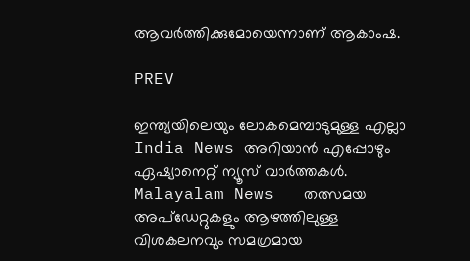ആവർത്തിക്കുമോയെന്നാണ് ആകാംഷ.

PREV

ഇന്ത്യയിലെയും ലോകമെമ്പാടുമുള്ള എല്ലാ India News അറിയാൻ എപ്പോഴും ഏഷ്യാനെറ്റ് ന്യൂസ് വാർത്തകൾ. Malayalam News   തത്സമയ അപ്‌ഡേറ്റുകളും ആഴത്തിലുള്ള വിശകലനവും സമഗ്രമായ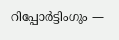റിപ്പോർട്ടിംഗും —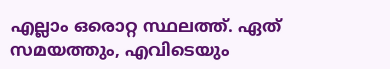എല്ലാം ഒരൊറ്റ സ്ഥലത്ത്. ഏത് സമയത്തും, എവിടെയും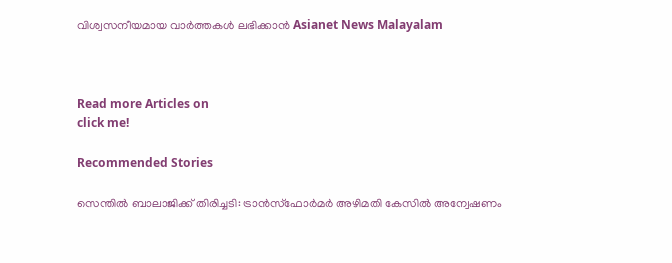വിശ്വസനീയമായ വാർത്തകൾ ലഭിക്കാൻ Asianet News Malayalam



Read more Articles on
click me!

Recommended Stories

സെന്തിൽ ബാലാജിക്ക് തിരിച്ചടി: ട്രാൻസ്ഫോർമർ അഴിമതി കേസിൽ അന്വേഷണം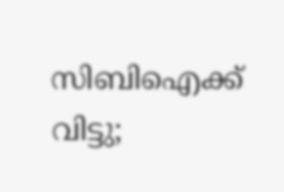സിബിഐക്ക് വിട്ടു;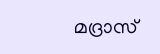മദ്രാസ്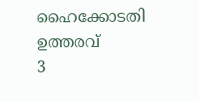ഹൈക്കോടതി ഉത്തരവ്
3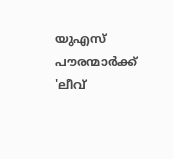യുഎസ് പൗരന്മാർക്ക് 'ലീവ്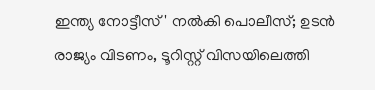ഇന്ത്യ നോട്ടീസ്' നൽകി പൊലീസ്; ഉടൻ രാജ്യം വിടണം, ടൂറിസ്റ്റ് വിസയിലെത്തി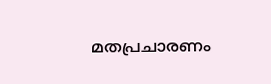മതപ്രചാരണം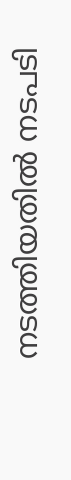നടത്തിയതിൽ നടപടി